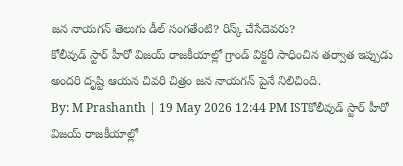జన నాయగన్ తెలుగు డీల్ సంగతేంటి? రిస్క్ చేసేదెవరు?
కోలీవుడ్ స్టార్ హీరో విజయ్ రాజకీయాల్లో గ్రాండ్ విక్టరీ సాధించిన తర్వాత ఇప్పుడు అందరి దృష్టి ఆయన చివరి చిత్రం జన నాయగన్ పైనే నిలిచింది.
By: M Prashanth | 19 May 2026 12:44 PM ISTకోలీవుడ్ స్టార్ హీరో విజయ్ రాజకీయాల్లో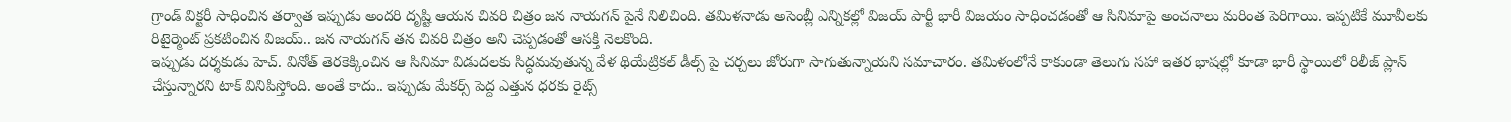గ్రాండ్ విక్టరీ సాధించిన తర్వాత ఇప్పుడు అందరి దృష్టి ఆయన చివరి చిత్రం జన నాయగన్ పైనే నిలిచింది. తమిళనాడు అసెంబ్లీ ఎన్నికల్లో విజయ్ పార్టీ భారీ విజయం సాధించడంతో ఆ సినిమాపై అంచనాలు మరింత పెరిగాయి. ఇప్పటికే మూవీలకు రిటైర్మెంట్ ప్రకటించిన విజయ్.. జన నాయగన్ తన చివరి చిత్రం అని చెప్పడంతో ఆసక్తి నెలకొంది.
ఇప్పుడు దర్శకుడు హెచ్. వినోత్ తెరకెక్కించిన ఆ సినిమా విడుదలకు సిద్ధమవుతున్న వేళ థియేట్రికల్ డీల్స్ పై చర్చలు జోరుగా సాగుతున్నాయని సమాచారం. తమిళంలోనే కాకుండా తెలుగు సహా ఇతర భాషల్లో కూడా భారీ స్థాయిలో రిలీజ్ ప్లాన్ చేస్తున్నారని టాక్ వినిపిస్తోంది. అంతే కాదు.. ఇప్పుడు మేకర్స్ పెద్ద ఎత్తున ధరకు రైట్స్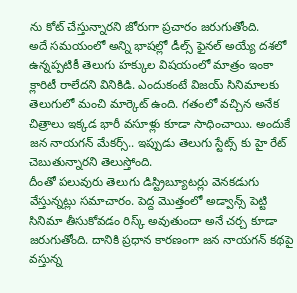ను కోట్ చేస్తున్నారని జోరుగా ప్రచారం జరుగుతోంది.
అదే సమయంలో అన్ని భాషల్లో డీల్స్ ఫైనల్ అయ్యే దశలో ఉన్నప్పటికీ తెలుగు హక్కుల విషయంలో మాత్రం ఇంకా క్లారిటీ రాలేదని వినికిడి. ఎందుకంటే విజయ్ సినిమాలకు తెలుగులో మంచి మార్కెట్ ఉంది. గతంలో వచ్చిన అనేక చిత్రాలు ఇక్కడ భారీ వసూళ్లు కూడా సాధించాయి. అందుకే జన నాయగన్ మేకర్స్.. ఇప్పుడు తెలుగు స్టేట్స్ కు హై రేట్ చెబుతున్నారని తెలుస్తోంది.
దీంతో పలువురు తెలుగు డిస్ట్రిబ్యూటర్లు వెనకడుగు వేస్తున్నట్లు సమాచారం. పెద్ద మొత్తంలో అడ్వాన్స్ పెట్టి సినిమా తీసుకోవడం రిస్క్ అవుతుందా అనే చర్చ కూడా జరుగుతోంది. దానికి ప్రధాన కారణంగా జన నాయగన్ కథపై వస్తున్న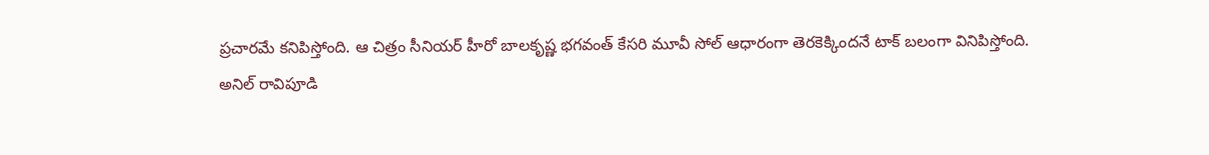ప్రచారమే కనిపిస్తోంది. ఆ చిత్రం సీనియర్ హీరో బాలకృష్ణ భగవంత్ కేసరి మూవీ సోల్ ఆధారంగా తెరకెక్కిందనే టాక్ బలంగా వినిపిస్తోంది.
అనిల్ రావిపూడి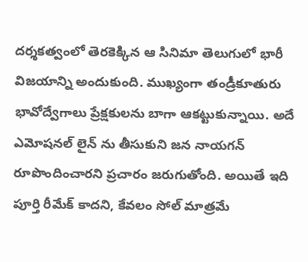దర్శకత్వంలో తెరకెక్కిన ఆ సినిమా తెలుగులో భారీ విజయాన్ని అందుకుంది. ముఖ్యంగా తండ్రీకూతురు భావోద్వేగాలు ప్రేక్షకులను బాగా ఆకట్టుకున్నాయి. అదే ఎమోషనల్ లైన్ ను తీసుకుని జన నాయగన్ రూపొందించారని ప్రచారం జరుగుతోంది. అయితే ఇది పూర్తి రీమేక్ కాదని, కేవలం సోల్ మాత్రమే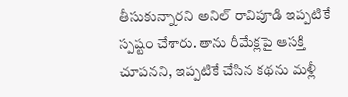తీసుకున్నారని అనిల్ రావిపూడి ఇప్పటికే స్పష్టం చేశారు. తాను రీమేక్లపై ఆసక్తి చూపనని, ఇప్పటికే చేసిన కథను మళ్లీ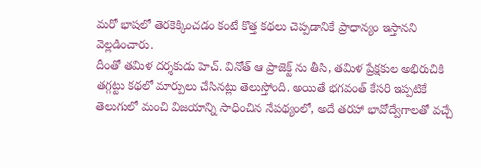మరో భాషలో తెరకెక్కించడం కంటే కొత్త కథలు చెప్పడానికే ప్రాధాన్యం ఇస్తానని వెల్లడించారు.
దీంతో తమిళ దర్శకుడు హెచ్. వినోత్ ఆ ప్రాజెక్ట్ ను తీసి, తమిళ ప్రేక్షకుల అభిరుచికి తగ్గట్టు కథలో మార్పులు చేసినట్లు తెలుస్తోంది. అయితే భగవంత్ కేసరి ఇప్పటికే తెలుగులో మంచి విజయాన్ని సాధించిన నేపథ్యంలో, అదే తరహా భావోద్వేగాలతో వచ్చే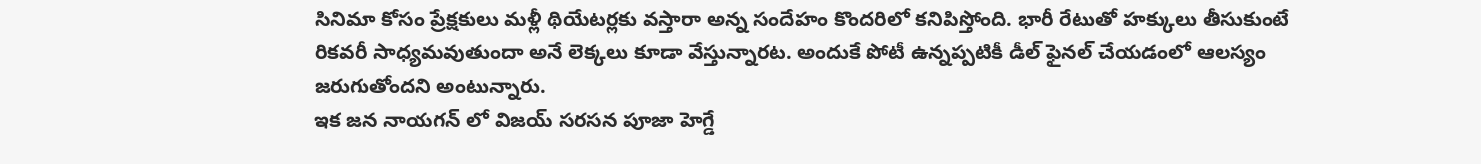సినిమా కోసం ప్రేక్షకులు మళ్లీ థియేటర్లకు వస్తారా అన్న సందేహం కొందరిలో కనిపిస్తోంది. భారీ రేటుతో హక్కులు తీసుకుంటే రికవరీ సాధ్యమవుతుందా అనే లెక్కలు కూడా వేస్తున్నారట. అందుకే పోటీ ఉన్నప్పటికీ డీల్ ఫైనల్ చేయడంలో ఆలస్యం జరుగుతోందని అంటున్నారు.
ఇక జన నాయగన్ లో విజయ్ సరసన పూజా హెగ్డే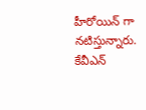హీరోయిన్ గా నటిస్తున్నారు. కేవీఎన్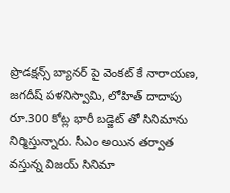ప్రొడక్షన్స్ బ్యానర్ పై వెంకట్ కే నారాయణ, జగదీష్ పళనిస్వామి, లోహిత్ దాదాపు రూ.300 కోట్ల భారీ బడ్జెట్ తో సినిమాను నిర్మిస్తున్నారు. సీఎం అయిన తర్వాత వస్తున్న విజయ్ సినిమా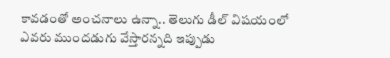కావడంతో అంచనాలు ఉన్నా.. తెలుగు డీల్ విషయంలో ఎవరు ముందడుగు వేస్తారన్నది ఇప్పుడు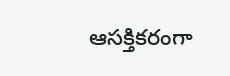ఆసక్తికరంగా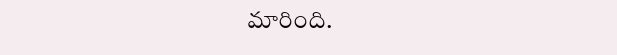మారింది.